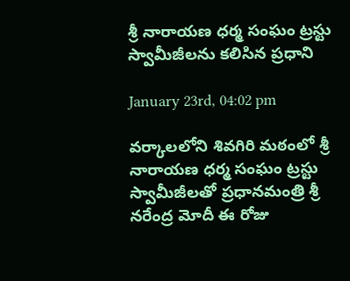శ్రీ నారాయణ ధర్మ సంఘం ట్రస్టు స్వామీజీలను కలిసిన ప్రధాని

January 23rd, 04:02 pm

వ‌ర్కాల‌లోని శివ‌గిరి మ‌ఠంలో శ్రీ నారాయ‌ణ ధ‌ర్మ సంఘం ట్రస్టు స్వామీజీల‌తో ప్రధానమంత్రి శ్రీ న‌రేంద్ర మోదీ ఈ రోజు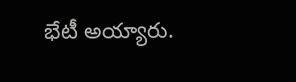భేటీ అయ్యారు.